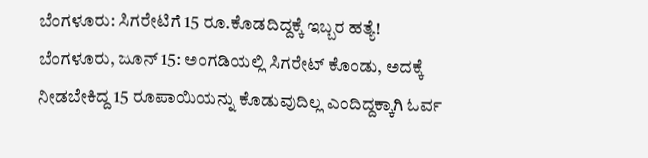ಬೆಂಗಳೂರು: ಸಿಗರೇಟಿಗೆ 15 ರೂ.ಕೊಡದಿದ್ದಕ್ಕೆ ಇಬ್ಬರ ಹತ್ಯೆ!
ಬೆಂಗಳೂರು, ಜೂನ್ 15: ಅಂಗಡಿಯಲ್ಲಿ ಸಿಗರೇಟ್ ಕೊಂಡು, ಅದಕ್ಕೆ ನೀಡಬೇಕಿದ್ದ 15 ರೂಪಾಯಿಯನ್ನು ಕೊಡುವುದಿಲ್ಲ ಎಂದಿದ್ದಕ್ಕಾಗಿ ಓರ್ವ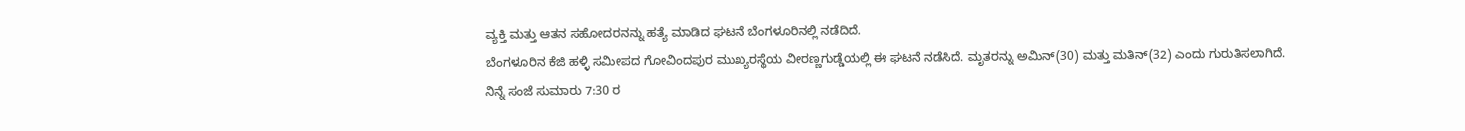ವ್ಯಕ್ತಿ ಮತ್ತು ಆತನ ಸಹೋದರನನ್ನು ಹತ್ಯೆ ಮಾಡಿದ ಘಟನೆ ಬೆಂಗಳೂರಿನಲ್ಲಿ ನಡೆದಿದೆ.
ಬೆಂಗಳೂರಿನ ಕೆಜಿ ಹಳ್ಳಿ ಸಮೀಪದ ಗೋವಿಂದಪುರ ಮುಖ್ಯರಸ್ಥೆಯ ವೀರಣ್ಣಗುಡ್ಡೆಯಲ್ಲಿ ಈ ಘಟನೆ ನಡೆಸಿದೆ. ಮೃತರನ್ನು ಅಮಿನ್(30) ಮತ್ತು ಮತಿನ್(32) ಎಂದು ಗುರುತಿಸಲಾಗಿದೆ.
ನಿನ್ನೆ ಸಂಜೆ ಸುಮಾರು 7:30 ರ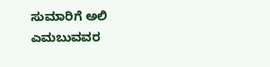ಸುಮಾರಿಗೆ ಅಲಿ ಎಮಬುವವರ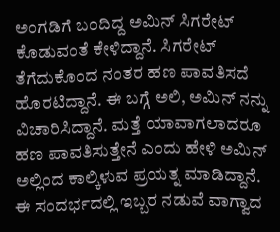ಅಂಗಡಿಗೆ ಬಂದಿದ್ದ ಅಮಿನ್ ಸಿಗರೇಟ್ ಕೊಡುವಂತೆ ಕೇಳಿದ್ದಾನೆ. ಸಿಗರೇಟ್ ತೆಗೆದುಕೊಂದ ನಂತರ ಹಣ ಪಾವತಿಸದೆ ಹೊರಟಿದ್ದಾನೆ. ಈ ಬಗ್ಗೆ ಅಲಿ, ಅಮಿನ್ ನನ್ನು ವಿಚಾರಿಸಿದ್ದಾನೆ. ಮತ್ತೆ ಯಾವಾಗಲಾದರೂ ಹಣ ಪಾವತಿಸುತ್ತೇನೆ ಎಂದು ಹೇಳಿ ಅಮಿನ್ ಅಲ್ಲಿಂದ ಕಾಲ್ಕಿಳುವ ಪ್ರಯತ್ನ ಮಾಡಿದ್ದಾನೆ. ಈ ಸಂದರ್ಭದಲ್ಲಿ ಇಬ್ಬರ ನಡುವೆ ವಾಗ್ವಾದ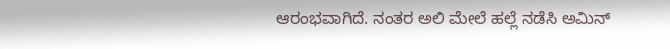ಆರಂಭವಾಗಿದೆ. ನಂತರ ಅಲಿ ಮೇಲೆ ಹಲ್ಲೆ ನಡೆಸಿ ಅಮಿನ್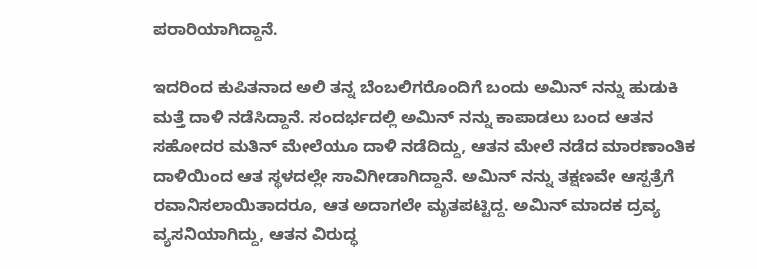ಪರಾರಿಯಾಗಿದ್ದಾನೆ.

ಇದರಿಂದ ಕುಪಿತನಾದ ಅಲಿ ತನ್ನ ಬೆಂಬಲಿಗರೊಂದಿಗೆ ಬಂದು ಅಮಿನ್ ನನ್ನು ಹುಡುಕಿ ಮತ್ತೆ ದಾಳಿ ನಡೆಸಿದ್ದಾನೆ. ಸಂದರ್ಭದಲ್ಲಿ ಅಮಿನ್ ನನ್ನು ಕಾಪಾಡಲು ಬಂದ ಆತನ ಸಹೋದರ ಮತಿನ್ ಮೇಲೆಯೂ ದಾಳಿ ನಡೆದಿದ್ದು, ಆತನ ಮೇಲೆ ನಡೆದ ಮಾರಣಾಂತಿಕ ದಾಳಿಯಿಂದ ಆತ ಸ್ಥಳದಲ್ಲೇ ಸಾವಿಗೀಡಾಗಿದ್ದಾನೆ. ಅಮಿನ್ ನನ್ನು ತಕ್ಷಣವೇ ಆಸ್ಪತ್ರೆಗೆ ರವಾನಿಸಲಾಯಿತಾದರೂ, ಆತ ಅದಾಗಲೇ ಮೃತಪಟ್ಟಿದ್ದ. ಅಮಿನ್ ಮಾದಕ ದ್ರವ್ಯ ವ್ಯಸನಿಯಾಗಿದ್ದು, ಆತನ ವಿರುದ್ಧ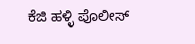ಕೆಜಿ ಹಳ್ಳಿ ಪೊಲೀಸ್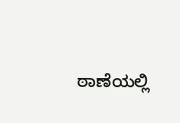ಠಾಣೆಯಲ್ಲಿ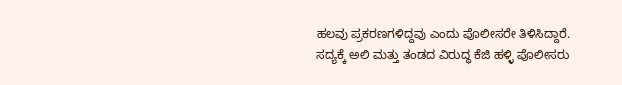ಹಲವು ಪ್ರಕರಣಗಳಿದ್ದವು ಎಂದು ಪೊಲೀಸರೇ ತಿಳಿಸಿದ್ದಾರೆ.
ಸದ್ಯಕ್ಕೆ ಅಲಿ ಮತ್ತು ತಂಡದ ವಿರುದ್ಧ ಕೆಜಿ ಹಳ್ಳಿ ಪೊಲೀಸರು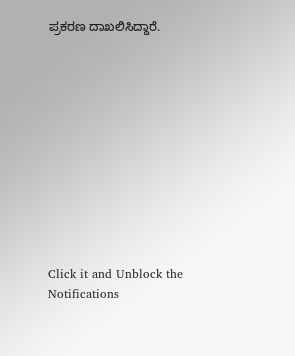ಪ್ರಕರಣ ದಾಖಲಿಸಿದ್ದಾರೆ.











Click it and Unblock the Notifications